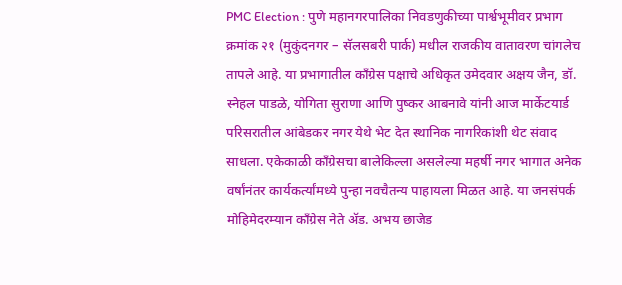PMC Election : पुणे महानगरपालिका निवडणुकीच्या पार्श्वभूमीवर प्रभाग क्रमांक २१ (मुकुंदनगर – सॅलसबरी पार्क) मधील राजकीय वातावरण चांगलेच तापले आहे. या प्रभागातील काँग्रेस पक्षाचे अधिकृत उमेदवार अक्षय जैन, डॉ. स्नेहल पाडळे, योगिता सुराणा आणि पुष्कर आबनावे यांनी आज मार्केटयार्ड परिसरातील आंबेडकर नगर येथे भेट देत स्थानिक नागरिकांशी थेट संवाद साधला. एकेकाळी काँग्रेसचा बालेकिल्ला असलेल्या महर्षी नगर भागात अनेक वर्षांनंतर कार्यकर्त्यांमध्ये पुन्हा नवचैतन्य पाहायला मिळत आहे. या जनसंपर्क मोहिमेदरम्यान काँग्रेस नेते ॲड. अभय छाजेड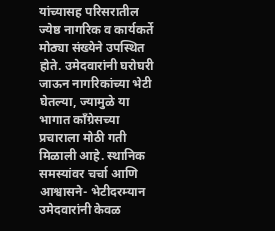यांच्यासह परिसरातील ज्येष्ठ नागरिक व कार्यकर्ते मोठ्या संख्येने उपस्थित होते. उमेदवारांनी घरोघरी जाऊन नागरिकांच्या भेटी घेतल्या, ज्यामुळे या भागात काँग्रेसच्या प्रचाराला मोठी गती मिळाली आहे. स्थानिक समस्यांवर चर्चा आणि आश्वासने- भेटीदरम्यान उमेदवारांनी केवळ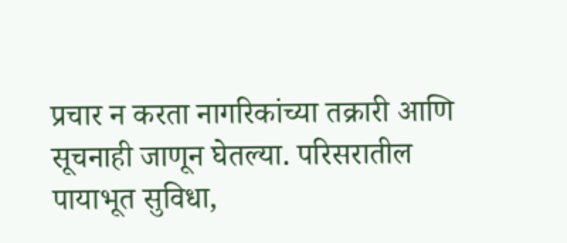प्रचार न करता नागरिकांच्या तक्रारी आणि सूचनाही जाणून घेतल्या. परिसरातील पायाभूत सुविधा,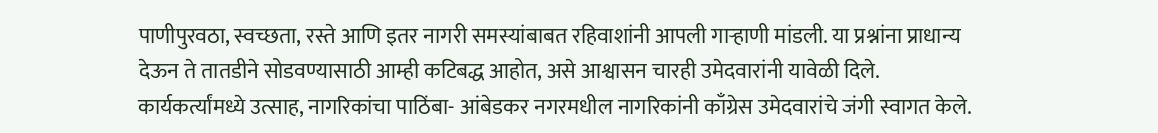पाणीपुरवठा, स्वच्छता, रस्ते आणि इतर नागरी समस्यांबाबत रहिवाशांनी आपली गाऱ्हाणी मांडली. या प्रश्नांना प्राधान्य देऊन ते तातडीने सोडवण्यासाठी आम्ही कटिबद्ध आहोत, असे आश्वासन चारही उमेदवारांनी यावेळी दिले. कार्यकर्त्यांमध्ये उत्साह, नागरिकांचा पाठिंबा- आंबेडकर नगरमधील नागरिकांनी काँग्रेस उमेदवारांचे जंगी स्वागत केले.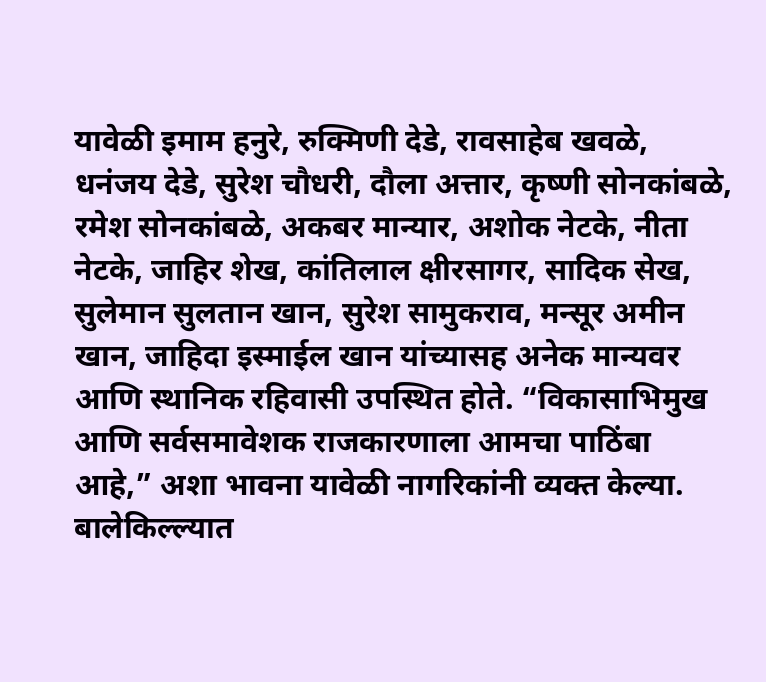यावेळी इमाम हनुरे, रुक्मिणी देडे, रावसाहेब खवळे, धनंजय देडे, सुरेश चौधरी, दौला अत्तार, कृष्णी सोनकांबळे, रमेश सोनकांबळे, अकबर मान्यार, अशोक नेटके, नीता नेटके, जाहिर शेख, कांतिलाल क्षीरसागर, सादिक सेख, सुलेमान सुलतान खान, सुरेश सामुकराव, मन्सूर अमीन खान, जाहिदा इस्माईल खान यांच्यासह अनेक मान्यवर आणि स्थानिक रहिवासी उपस्थित होते. “विकासाभिमुख आणि सर्वसमावेशक राजकारणाला आमचा पाठिंबा आहे,” अशा भावना यावेळी नागरिकांनी व्यक्त केल्या. बालेकिल्ल्यात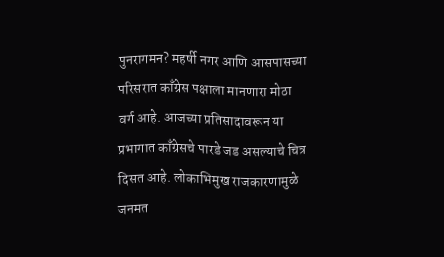पुनरागमन? महर्षी नगर आणि आसपासच्या परिसरात काँग्रेस पक्षाला मानणारा मोठा वर्ग आहे. आजच्या प्रतिसादावरून या प्रभागात काँग्रेसचे पारडे जड असल्याचे चित्र दिसत आहे. लोकाभिमुख राजकारणामुळे जनमत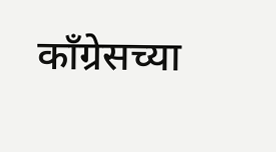काँग्रेसच्या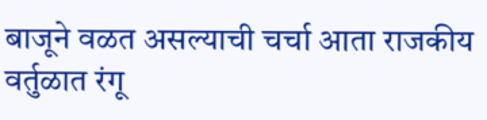बाजूने वळत असल्याची चर्चा आता राजकीय वर्तुळात रंगू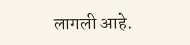लागली आहे.